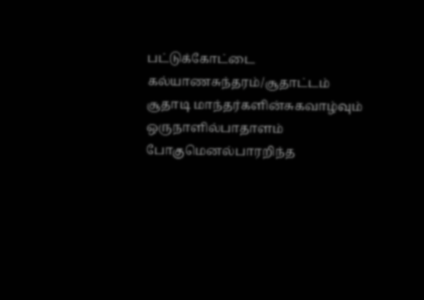பட்டுக்கோட்டை கல்யாணசுந்தரம்/சூதாட்டம்
சூதாடி மாந்தர்களின்சுகவாழ்வும் ஒருநாளில்பாதாளம் போகுமெனல்பாரறிந்த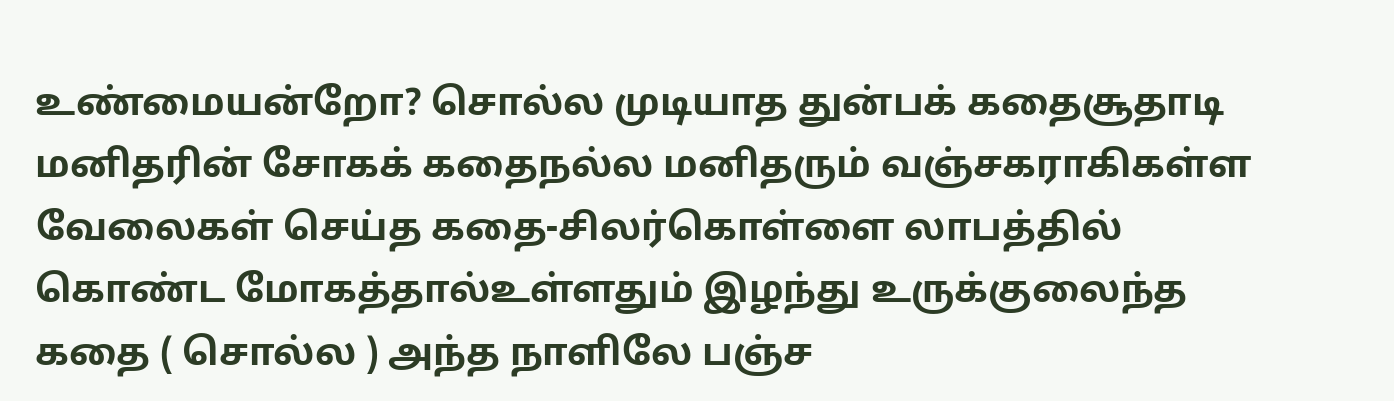உண்மையன்றோ? சொல்ல முடியாத துன்பக் கதைசூதாடி மனிதரின் சோகக் கதைநல்ல மனிதரும் வஞ்சகராகிகள்ள வேலைகள் செய்த கதை-சிலர்கொள்ளை லாபத்தில் கொண்ட மோகத்தால்உள்ளதும் இழந்து உருக்குலைந்த கதை ( சொல்ல ) அந்த நாளிலே பஞ்ச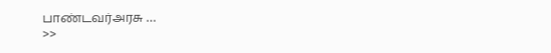பாண்டவர்அரசு …
>>